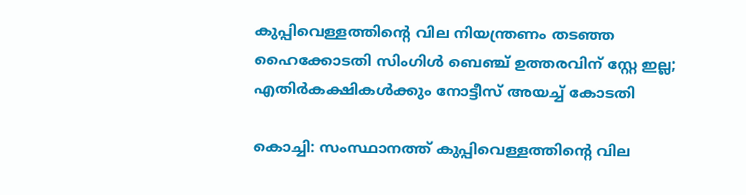കുപ്പിവെള്ളത്തിന്റെ വില നിയന്ത്രണം തടഞ്ഞ ഹൈക്കോടതി സിംഗിൾ ബെഞ്ച് ഉത്തരവിന് സ്റ്റേ ഇല്ല; എതിർകക്ഷികൾക്കും നോട്ടീസ് അയച്ച് കോടതി

കൊച്ചി: സംസ്ഥാനത്ത് കുപ്പിവെള്ളത്തിന്റെ വില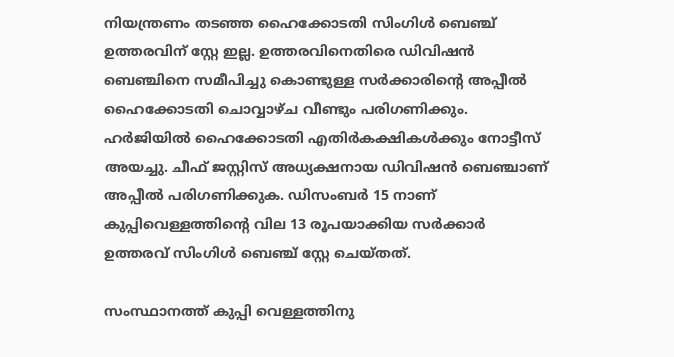നിയന്ത്രണം തടഞ്ഞ ഹൈക്കോടതി സിംഗിൾ ബെഞ്ച് ഉത്തരവിന് സ്റ്റേ ഇല്ല. ഉത്തരവിനെതിരെ ഡിവിഷൻ ബെഞ്ചിനെ സമീപിച്ചു കൊണ്ടുള്ള സർക്കാരിന്റെ അപ്പീൽ ഹൈക്കോടതി ചൊവ്വാഴ്ച വീണ്ടും പരിഗണിക്കും. ഹർജിയിൽ ഹൈക്കോടതി എതിർകക്ഷികൾക്കും നോട്ടീസ് അയച്ചു. ചീഫ് ജസ്റ്റിസ് അധ്യക്ഷനായ ഡിവിഷൻ ബെഞ്ചാണ് അപ്പീൽ പരിഗണിക്കുക. ഡിസംബർ 15 നാണ് കുപ്പിവെള്ളത്തിന്റെ വില 13 രൂപയാക്കിയ സർക്കാർ ഉത്തരവ് സിംഗിൾ ബെഞ്ച് സ്റ്റേ ചെയ്തത്.

സംസ്ഥാനത്ത് കുപ്പി വെള്ളത്തിനു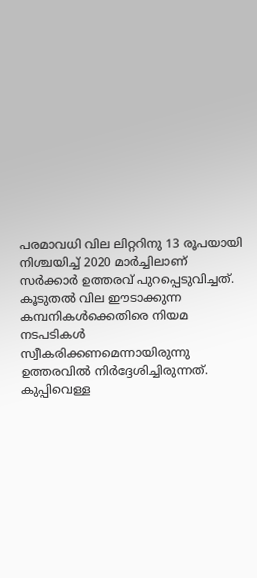പരമാവധി വില ലിറ്ററിനു 13 രൂപയായി നിശ്ചയിച്ച് 2020 മാർച്ചിലാണ് സർക്കാർ ഉത്തരവ് പുറപ്പെടുവിച്ചത്. കൂടുതൽ വില ഈടാക്കുന്ന കമ്പനികൾക്കെതിരെ നിയമ നടപടികൾ സ്വീകരിക്കണമെന്നായിരുന്നു ഉത്തരവിൽ നിർദ്ദേശിച്ചിരുന്നത്. കുപ്പിവെള്ള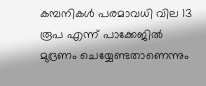കമ്പനികൾ പരമാവധി വില 13 രൂപ എന്ന് പാക്കേജിൽ മുദ്രണം ചെയ്യേണ്ടതാണെന്നും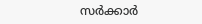സർക്കാർ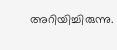അറിയിച്ചിരുന്നു.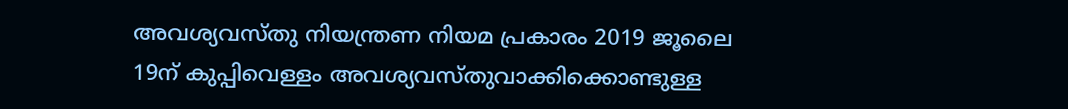അവശ്യവസ്തു നിയന്ത്രണ നിയമ പ്രകാരം 2019 ജൂലൈ 19ന് കുപ്പിവെള്ളം അവശ്യവസ്തുവാക്കിക്കൊണ്ടുള്ള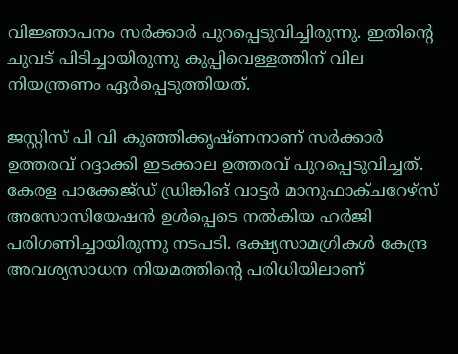വിജ്ഞാപനം സർക്കാർ പുറപ്പെടുവിച്ചിരുന്നു. ഇതിന്റെ ചുവട് പിടിച്ചായിരുന്നു കുപ്പിവെള്ളത്തിന് വില നിയന്ത്രണം ഏർപ്പെടുത്തിയത്.

ജസ്റ്റിസ് പി വി കുഞ്ഞിക്കൃഷ്ണനാണ് സർക്കാർ ഉത്തരവ് റദ്ദാക്കി ഇടക്കാല ഉത്തരവ് പുറപ്പെടുവിച്ചത്. കേരള പാക്കേജ്ഡ് ഡ്രിങ്കിങ് വാട്ടർ മാനുഫാക്ചറേഴ്‌സ് അസോസിയേഷൻ ഉൾപ്പെടെ നൽകിയ ഹർജി പരിഗണിച്ചായിരുന്നു നടപടി. ഭക്ഷ്യസാമഗ്രികൾ കേന്ദ്ര അവശ്യസാധന നിയമത്തിന്റെ പരിധിയിലാണ്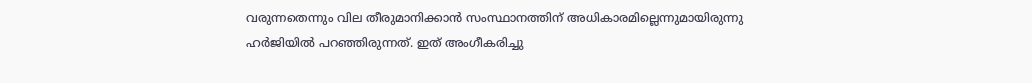വരുന്നതെന്നും വില തീരുമാനിക്കാൻ സംസ്ഥാനത്തിന് അധികാരമില്ലെന്നുമായിരുന്നു ഹർജിയിൽ പറഞ്ഞിരുന്നത്. ഇത് അംഗീകരിച്ചു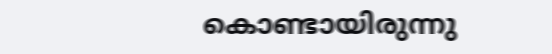കൊണ്ടായിരുന്നു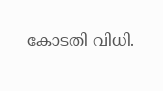കോടതി വിധി.